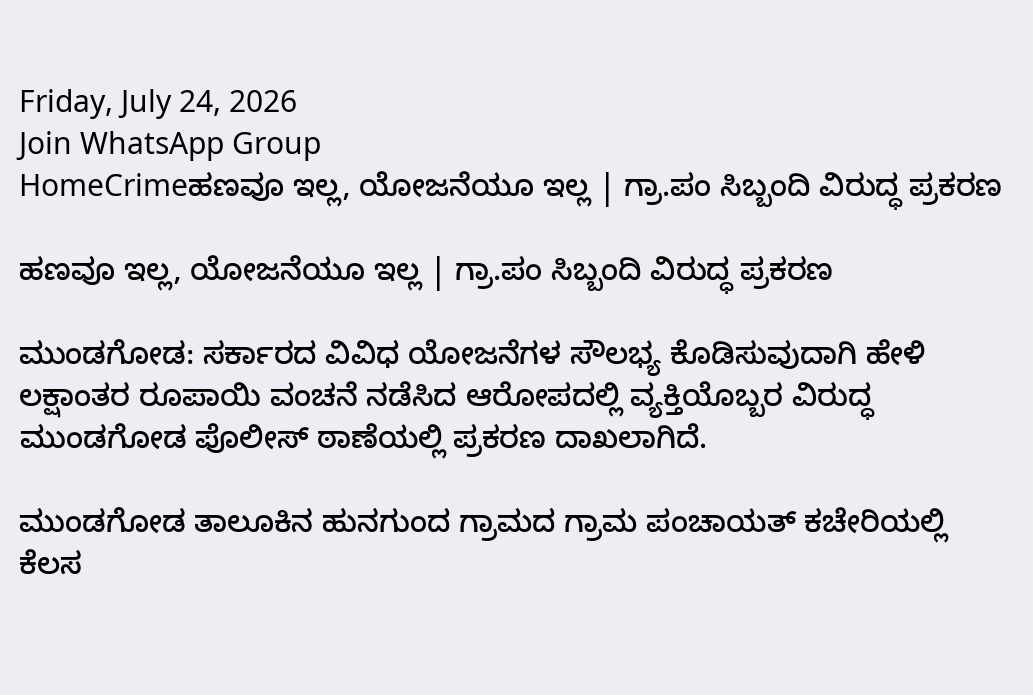Friday, July 24, 2026
Join WhatsApp Group
HomeCrimeಹಣವೂ ಇಲ್ಲ, ಯೋಜನೆಯೂ ಇಲ್ಲ | ಗ್ರಾ.ಪಂ ಸಿಬ್ಬಂದಿ ವಿರುದ್ಧ ಪ್ರಕರಣ

ಹಣವೂ ಇಲ್ಲ, ಯೋಜನೆಯೂ ಇಲ್ಲ | ಗ್ರಾ.ಪಂ ಸಿಬ್ಬಂದಿ ವಿರುದ್ಧ ಪ್ರಕರಣ

ಮುಂಡಗೋಡ: ಸರ್ಕಾರದ ವಿವಿಧ ಯೋಜನೆಗಳ ಸೌಲಭ್ಯ ಕೊಡಿಸುವುದಾಗಿ ಹೇಳಿ ಲಕ್ಷಾಂತರ ರೂಪಾಯಿ ವಂಚನೆ ನಡೆಸಿದ ಆರೋಪದಲ್ಲಿ ವ್ಯಕ್ತಿಯೊಬ್ಬರ ವಿರುದ್ಧ ಮುಂಡಗೋಡ ಪೊಲೀಸ್ ಠಾಣೆಯಲ್ಲಿ ಪ್ರಕರಣ ದಾಖಲಾಗಿದೆ.

ಮುಂಡಗೋಡ ತಾಲೂಕಿನ ಹುನಗುಂದ ಗ್ರಾಮದ ಗ್ರಾಮ ಪಂಚಾಯತ್ ಕಚೇರಿಯಲ್ಲಿ ಕೆಲಸ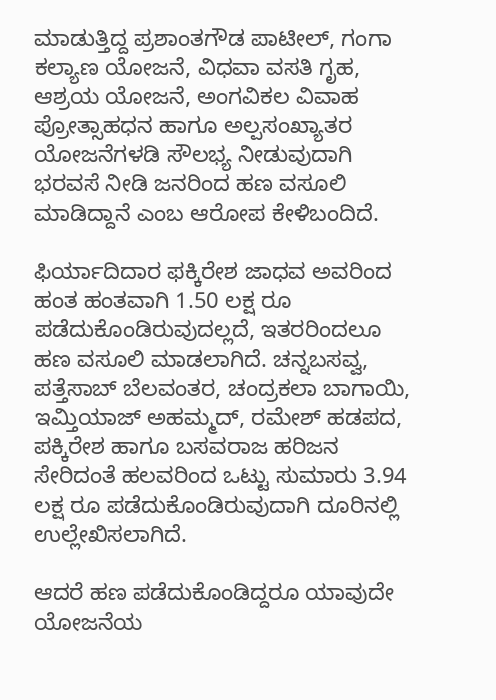ಮಾಡುತ್ತಿದ್ದ ಪ್ರಶಾಂತಗೌಡ ಪಾಟೀಲ್, ಗಂಗಾ ಕಲ್ಯಾಣ ಯೋಜನೆ, ವಿಧವಾ ವಸತಿ ಗೃಹ, ಆಶ್ರಯ ಯೋಜನೆ, ಅಂಗವಿಕಲ ವಿವಾಹ ಪ್ರೋತ್ಸಾಹಧನ ಹಾಗೂ ಅಲ್ಪಸಂಖ್ಯಾತರ ಯೋಜನೆಗಳಡಿ ಸೌಲಭ್ಯ ನೀಡುವುದಾಗಿ ಭರವಸೆ ನೀಡಿ ಜನರಿಂದ ಹಣ ವಸೂಲಿ ಮಾಡಿದ್ದಾನೆ ಎಂಬ ಆರೋಪ ಕೇಳಿಬಂದಿದೆ.

ಫಿರ್ಯಾದಿದಾರ ಫಕ್ಕಿರೇಶ ಜಾಧವ ಅವರಿಂದ ಹಂತ ಹಂತವಾಗಿ 1.50 ಲಕ್ಷ ರೂ ಪಡೆದುಕೊಂಡಿರುವುದಲ್ಲದೆ, ಇತರರಿಂದಲೂ ಹಣ ವಸೂಲಿ ಮಾಡಲಾಗಿದೆ. ಚನ್ನಬಸವ್ವ, ಪತ್ತೆಸಾಬ್ ಬೆಲವಂತರ, ಚಂದ್ರಕಲಾ ಬಾಗಾಯಿ, ಇಮ್ತಿಯಾಜ್ ಅಹಮ್ಮದ್, ರಮೇಶ್ ಹಡಪದ, ಪಕ್ಕಿರೇಶ ಹಾಗೂ ಬಸವರಾಜ ಹರಿಜನ ಸೇರಿದಂತೆ ಹಲವರಿಂದ ಒಟ್ಟು ಸುಮಾರು 3.94 ಲಕ್ಷ ರೂ ಪಡೆದುಕೊಂಡಿರುವುದಾಗಿ ದೂರಿನಲ್ಲಿ ಉಲ್ಲೇಖಿಸಲಾಗಿದೆ.

ಆದರೆ ಹಣ ಪಡೆದುಕೊಂಡಿದ್ದರೂ ಯಾವುದೇ ಯೋಜನೆಯ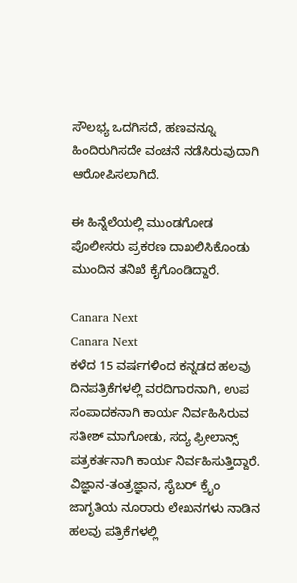ಸೌಲಭ್ಯ ಒದಗಿಸದೆ, ಹಣವನ್ನೂ ಹಿಂದಿರುಗಿಸದೇ ವಂಚನೆ ನಡೆಸಿರುವುದಾಗಿ ಆರೋಪಿಸಲಾಗಿದೆ.

ಈ ಹಿನ್ನೆಲೆಯಲ್ಲಿ ಮುಂಡಗೋಡ ಪೊಲೀಸರು ಪ್ರಕರಣ ದಾಖಲಿಸಿಕೊಂಡು ಮುಂದಿನ ತನಿಖೆ ಕೈಗೊಂಡಿದ್ದಾರೆ.

Canara Next
Canara Next
ಕಳೆದ 15 ವರ್ಷಗಳಿಂದ ಕನ್ನಡದ ಹಲವು ದಿನಪತ್ರಿಕೆಗಳಲ್ಲಿ ವರದಿಗಾರನಾಗಿ, ಉಪ ಸಂಪಾದಕನಾಗಿ ಕಾರ್ಯ ನಿರ್ವಹಿಸಿರುವ ಸತೀಶ್‌ ಮಾಗೋಡು, ಸದ್ಯ ಫ್ರೀಲಾನ್ಸ್‌ ಪತ್ರಕರ್ತನಾಗಿ ಕಾರ್ಯ ನಿರ್ವಹಿಸುತ್ತಿದ್ದಾರೆ. ವಿಜ್ಞಾನ-ತಂತ್ರಜ್ಞಾನ, ಸೈಬರ್‌ ಕ್ರೈಂ ಜಾಗೃತಿಯ ನೂರಾರು ಲೇಖನಗಳು ನಾಡಿನ ಹಲವು ಪತ್ರಿಕೆಗಳಲ್ಲಿ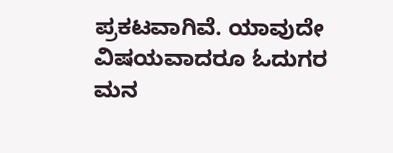ಪ್ರಕಟವಾಗಿವೆ. ಯಾವುದೇ ವಿಷಯವಾದರೂ ಓದುಗರ ಮನ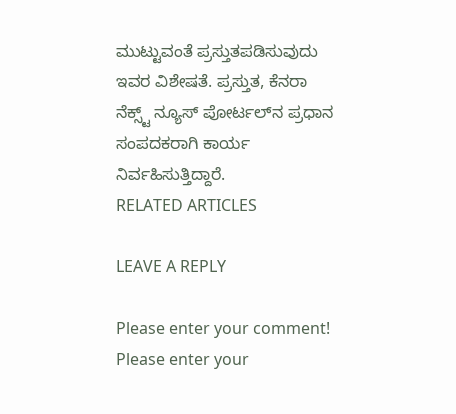ಮುಟ್ಟುವಂತೆ ಪ್ರಸ್ತುತಪಡಿಸುವುದು ಇವರ ವಿಶೇಷತೆ. ಪ್ರಸ್ತುತ, ಕೆನರಾ ನೆಕ್ಸ್ಟ್‌ ನ್ಯೂಸ್‌ ಪೋರ್ಟಲ್‌ನ ಪ್ರಧಾನ ಸಂಪದಕರಾಗಿ ಕಾರ್ಯ ನಿರ್ವಹಿಸುತ್ತಿದ್ದಾರೆ.
RELATED ARTICLES

LEAVE A REPLY

Please enter your comment!
Please enter your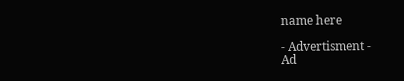name here

- Advertisment -
Ad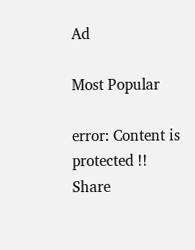Ad

Most Popular

error: Content is protected !!
Share